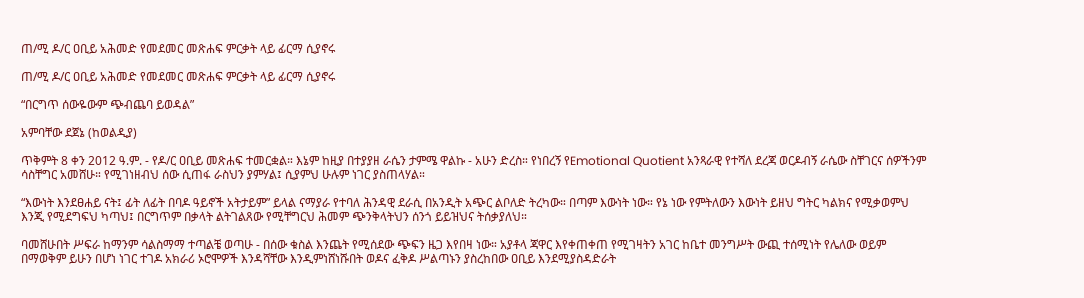ጠ/ሚ ዶ/ር ዐቢይ አሕመድ የመደመር መጽሐፍ ምርቃት ላይ ፊርማ ሲያኖሩ

ጠ/ሚ ዶ/ር ዐቢይ አሕመድ የመደመር መጽሐፍ ምርቃት ላይ ፊርማ ሲያኖሩ

“በርግጥ ሰውዬውም ጭብጨባ ይወዳል”

አምባቸው ደጀኔ (ከወልዲያ)

ጥቅምት 8 ቀን 2012 ዓ.ም. - የዶ/ር ዐቢይ መጽሐፍ ተመርቋል። እኔም ከዚያ በተያያዘ ራሴን ታምሜ ዋልኩ - አሁን ድረስ። የነበረኝ የEmotional Quotient አንጻራዊ የተሻለ ደረጃ ወርዶብኝ ራሴው ስቸገርና ሰዎችንም ሳስቸግር አመሸሁ። የሚገነዘብህ ሰው ሲጠፋ ራስህን ያምሃል፤ ሲያምህ ሁሉም ነገር ያስጠላሃል።

“እውነት እንደፀሐይ ናት፤ ፊት ለፊት በባዶ ዓይኖች አትታይም” ይላል ናማያራ የተባለ ሕንዳዊ ደራሲ በአንዲት አጭር ልቦለድ ትረካው። በጣም እውነት ነው። የኔ ነው የምትለውን እውነት ይዘህ ግትር ካልክና የሚቃወምህ እንጂ የሚደግፍህ ካጣህ፤ በርግጥም በቃላት ልትገልጸው የሚቸግርህ ሕመም ጭንቅላትህን ሰንጎ ይይዝህና ትሰቃያለህ።

ባመሸሁበት ሥፍራ ከማንም ሳልስማማ ተጣልቼ ወጣሁ - በሰው ቁስል እንጨት የሚሰደው ጭፍን ዜጋ እየበዛ ነው። አያቶላ ጃዋር እየቀጠቀጠ የሚገዛትን አገር ከቤተ መንግሥት ውጪ ተሰሚነት የሌለው ወይም በማወቅም ይሁን በሆነ ነገር ተገዶ አክራሪ ኦሮሞዎች እንዳሻቸው እንዲምነሸነሹበት ወዶና ፈቅዶ ሥልጣኑን ያስረከበው ዐቢይ እንደሚያስዳድራት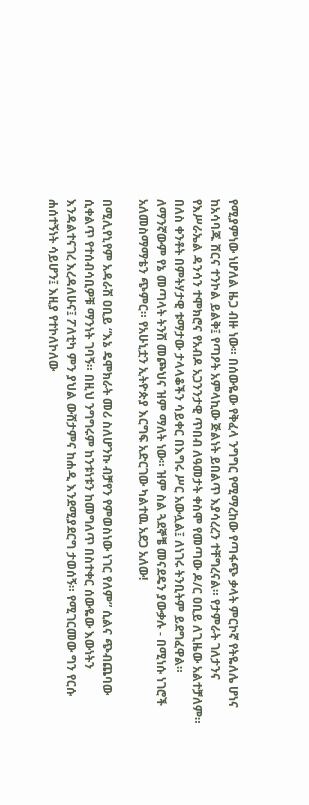የሚያምነው ነሆለል ዜጋ ብዙ ነው። በሰውዬው የቅፈላ ንግግር የሚማረከው የጣፋጭ ቃላት ምርኮኛ የትዬለሌ ሆነና ከአሳባጁ ሸርና ተንኮል ይልቅ፤ የጣዖት አምላኪው ጅልነት ይበልጥ እያሳረረን ተቸግረናል። የታምራት ገለታንና የእሥራኤል ዳንሳን ተሞክሮና የአብዶ አጋንንታዊ ጥበብ ለዓመታት ቀስሞ የመጣው ዶ/ር ዐቢይ ለጊዜው አልተቻለም። በለስ ቀንቶት በምትሃታዊ ቱማታው ታላላቆችን ሳይቀር በእግሩ ሥር አውሏል፤ ለነገሩ ትንቢትም ይደግፈዋል። ለማንኛውም የኔ መጣላት ትንሽ መጮህና ዝም ማለት ነው። ዝም ስል ጓደኞቼ መናደዴን ያውቃሉ - በሚነሱ ነገሮች አለመስማማቴን ጭምር። የአሁኒቷን ኢትዮጵያ እርግፍ አድርገው ካልተዉ አደጋ አለው!

በሚሊየኒየም አዳራሽ ዐቢይ “እኔ ዴሞክራት መሪ ስለሆንኩ ብቻየን የምወስነው ነገር የለም” ሲልና ጭብጨባው ሲቀልጥ የተሰብሳቢዎቹ ማንነት ገባኝ። በዚህ ንግግሩም ከንቱነቱን ከመግለጥ በስተቀር ሰውዬው እውነትን እንዳልተናገረ እረዳለሁና፤ ፖለቲካ ምን ያህል ውሸታምና ከሐዲ እንደሚያደርግ ታወሰኝ። የሚገርመው ግን የርሱ ሐሰተኝነት ሳይሆን፤ እዚያ የተኮለኮለው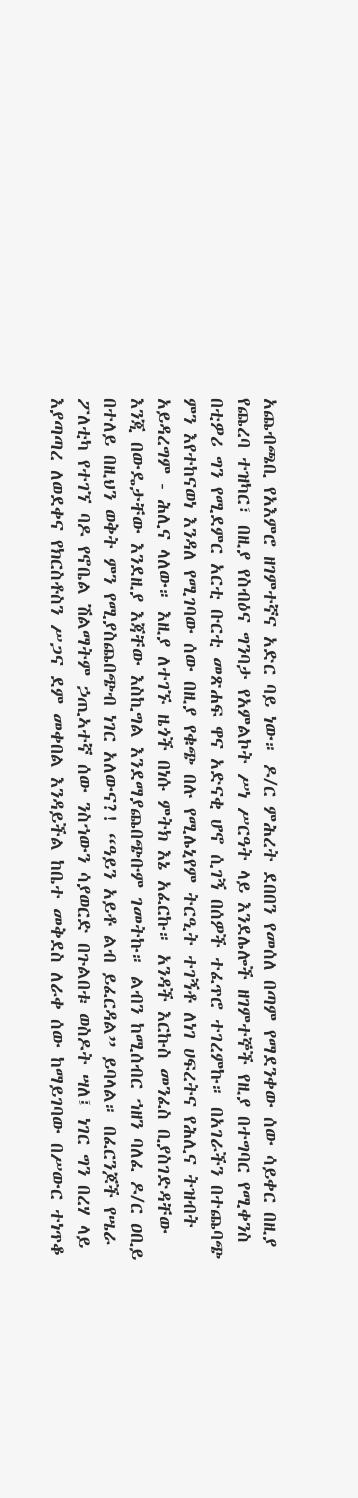አጨብጫቢ የአእምሮ ዘገምተኛና አድር ባይ ነው። ዶ/ር ምሕረት ደበበን የመሰለ በጣም የማደንቀው ሰው ሳይቀር በዚያ የጨረባ ተዝካር፣ በዚያ የስብዕና ግንባታ የአምልኮት ሥነ ሥርዓት ላይ እንደሌሎች ዘገምተኞች የዚያ በተግባር የሚቀንስ በቲዎሪ ግን የሚደምር አርቲ ቡርቲ መጽሐፍ ዋና አድናቂ ሆኖ ሲገኝ በሰዎች ተፈጥሮ ተገረምኩ። በአገራችን በተጨባጭ ምን እየተከናወነ እንዳለ የሚገባው ሰው በዚያ የቁጭ በሉ የሚሌኒየም ትርዒት ተገኝቶ ለነገ ሀፍረትና የሕሊና ትዝብት አይዳረግም - ሕሊና ላለው። እዚያ ለተገኙ ዜጎች በነሱ ምትክ እኔ አፈርኩ። አንዳች እርኩስ መንፈስ ቢያስገድዳቸው እንጂ በውዴታቸው እንደዚያ እጃቸው እስኪግል እንደማያጨበጭቡም ገመትኩ። ልብን ከሚሰብር ኀዘን ባለፈ ዶ/ር ዐቢይ በተለይ በዚህን ወቅት ምን የሚያስጨበጭብ ነገር አለውና?! “ዓይን አይቶ ልብ ይፈርዳል” ይባላል። በፈርንጆች የሤራ ፖለቲካ የተገኘ ባዶ የኖቤል ሽልማትም ኃጢኣተኛ ሰው ንስኀውን ሳያወርድ በጉልበቱ ወስዶት ሣለ፤ ነገር ግን በረሃ ላይ እያጣጣረ ለወደቀና የክርስቶስን ሥጋና ደም መቀበል እንዳይችል ከቤተ መቅደስ ለራቀ ሰው ከማይገባው በሥውር ተነጥቆ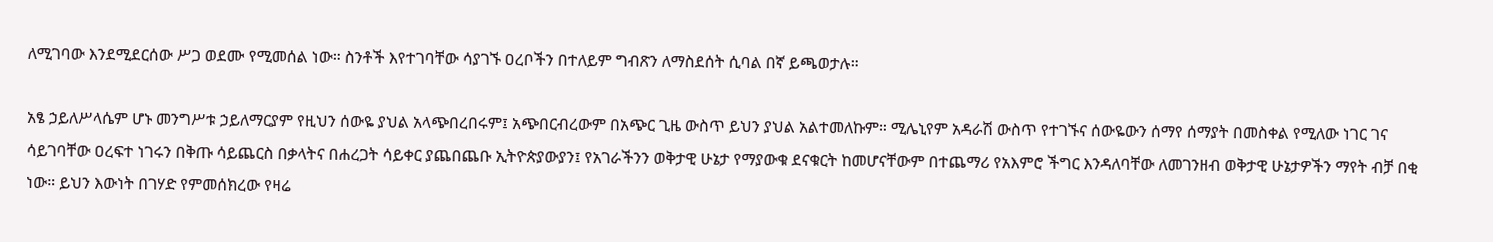ለሚገባው እንደሚደርሰው ሥጋ ወደሙ የሚመሰል ነው። ስንቶች እየተገባቸው ሳያገኙ ዐረቦችን በተለይም ግብጽን ለማስደሰት ሲባል በኛ ይጫወታሉ።

አፄ ኃይለሥላሴም ሆኑ መንግሥቱ ኃይለማርያም የዚህን ሰውዬ ያህል አላጭበረበሩም፤ አጭበርብረውም በአጭር ጊዜ ውስጥ ይህን ያህል አልተመለኩም። ሚሌኒየም አዳራሽ ውስጥ የተገኙና ሰውዬውን ሰማየ ሰማያት በመስቀል የሚለው ነገር ገና ሳይገባቸው ዐረፍተ ነገሩን በቅጡ ሳይጨርስ በቃላትና በሐረጋት ሳይቀር ያጨበጨቡ ኢትዮጵያውያን፤ የአገራችንን ወቅታዊ ሁኔታ የማያውቁ ደናቁርት ከመሆናቸውም በተጨማሪ የአእምሮ ችግር እንዳለባቸው ለመገንዘብ ወቅታዊ ሁኔታዎችን ማየት ብቻ በቂ ነው። ይህን እውነት በገሃድ የምመሰክረው የዛሬ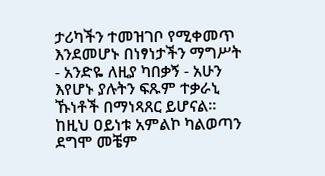ታሪካችን ተመዝገቦ የሚቀመጥ እንደመሆኑ በነፃነታችን ማግሥት - አንድዬ ለዚያ ካበቃኝ - አሁን እየሆኑ ያሉትን ፍጹም ተቃራኒ ኹነቶች በማነጻጸር ይሆናል። ከዚህ ዐይነቱ አምልኮ ካልወጣን ደግሞ መቼም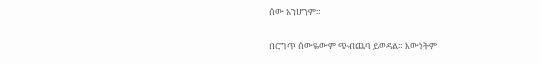ሰው አንሆንም።

በርግጥ ሰውዬውም ጭብጨባ ይወዳል። እውነትም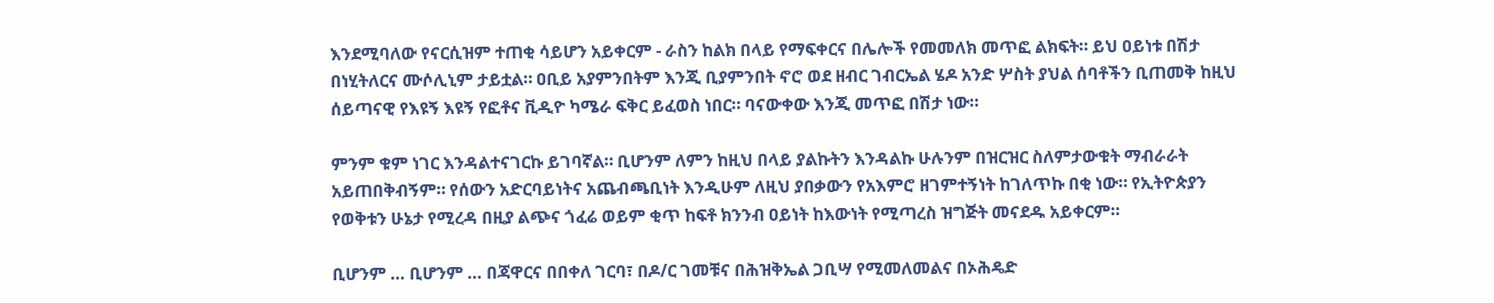እንደሚባለው የናርሲዝም ተጠቂ ሳይሆን አይቀርም - ራስን ከልክ በላይ የማፍቀርና በሌሎች የመመለክ መጥፎ ልክፍት። ይህ ዐይነቱ በሽታ በነሂትለርና ሙሶሊኒም ታይቷል። ዐቢይ አያምንበትም እንጂ ቢያምንበት ኖሮ ወደ ዘብር ገብርኤል ሄዶ አንድ ሦስት ያህል ሰባቶችን ቢጠመቅ ከዚህ ሰይጣናዊ የእዩኝ እዩኝ የፎቶና ቪዲዮ ካሜራ ፍቅር ይፈወስ ነበር። ባናውቀው እንጂ መጥፎ በሽታ ነው።

ምንም ቁም ነገር እንዳልተናገርኩ ይገባኛል። ቢሆንም ለምን ከዚህ በላይ ያልኩትን እንዳልኩ ሁሉንም በዝርዝር ስለምታውቁት ማብራራት አይጠበቅብኝም። የሰውን አድርባይነትና አጨብጫቢነት እንዲሁም ለዚህ ያበቃውን የአእምሮ ዘገምተኝነት ከገለጥኩ በቂ ነው። የኢትዮጵያን የወቅቱን ሁኔታ የሚረዳ በዚያ ልጭና ጎፈሬ ወይም ቂጥ ከፍቶ ክንንብ ዐይነት ከእውነት የሚጣረስ ዝግጅት መናደዱ አይቀርም።

ቢሆንም … ቢሆንም … በጃዋርና በበቀለ ገርባ፣ በዶ/ር ገመቹና በሕዝቅኤል ጋቢሣ የሚመለመልና በኦሕዴድ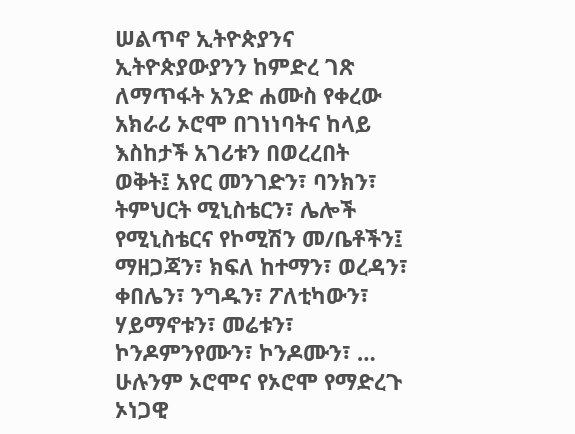ሠልጥኖ ኢትዮጵያንና ኢትዮጵያውያንን ከምድረ ገጽ ለማጥፋት አንድ ሐሙስ የቀረው አክራሪ ኦሮሞ በገነነባትና ከላይ እስከታች አገሪቱን በወረረበት ወቅት፤ አየር መንገድን፣ ባንክን፣ ትምህርት ሚኒስቴርን፣ ሌሎች የሚኒስቴርና የኮሚሽን መ/ቤቶችን፤ ማዘጋጃን፣ ክፍለ ከተማን፣ ወረዳን፣ ቀበሌን፣ ንግዱን፣ ፖለቲካውን፣ ሃይማኖቱን፣ መሬቱን፣ ኮንዶምንየሙን፣ ኮንዶሙን፣ … ሁሉንም ኦሮሞና የኦሮሞ የማድረጉ ኦነጋዊ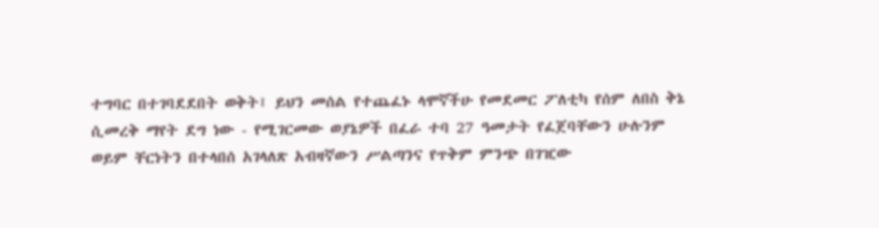ተግባር በተገባደደበት ወቅት፤ ይህን መሰል የተጨፈኑ ላሞኛችሁ የመደመር ፖለቲካ የሰም ለበስ ቅኔ ሲመረቅ ማየት ደግ ነው - የሚገርመው ወያኔዎች በፈራ ተባ 27 ዓመታት የፈጀባቸውን ሁሉንም ወይም ቸርነትን በተላበሰ አገላለጽ አብዛኛውን ሥልጣንና የጥቅም ምንጭ በገዢው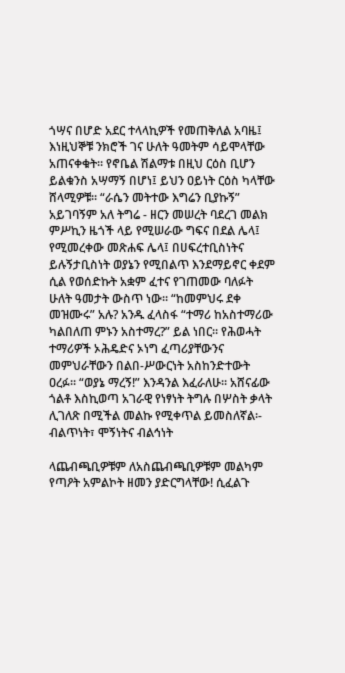ጎሣና በሆድ አደር ተላላኪዎች የመጠቅለል አባዜ፤ እነዚህኞቹ ንክሮች ገና ሁለት ዓመትም ሳይሞላቸው አጠናቀቁት። የኖቤል ሽልማቱ በዚህ ርዕስ ቢሆን ይልቁንስ አሣማኝ በሆነ፤ ይህን ዐይነት ርዕስ ካላቸው ሸላሚዎቹ። “ራሴን መትተው እግሬን ቢያኩኝ” አይገባኝም አለ ትግሬ - ዘርን መሠረት ባደረገ መልክ ምሥኪን ዜጎች ላይ የሚሠራው ግፍና በደል ሌላ፤ የሚመረቀው መጽሐፍ ሌላ፤ በሀፍረተቢስነትና ይሉኝታቢስነት ወያኔን የሚበልጥ እንደማይኖር ቀደም ሲል የወሰድኩት አቋም ፈተና የገጠመው ባለፉት ሁለት ዓመታት ውስጥ ነው። “ከመምህሩ ደቀ መዝሙሩ” አሉ? አንዱ ፈላስፋ “ተማሪ ከአስተማሪው ካልበለጠ ምኑን አስተማረ?” ይል ነበር። የሕወሓት ተማሪዎች ኦሕዴድና ኦነግ ፈጣሪያቸውንና መምህራቸውን በልበ-ሥውርነት አስከንድተውት ዐረፉ። “ወያኔ ማረኝ!” እንዳንል እፈራለሁ። አሸናፊው ጎልቶ እስኪወጣ አገራዊ የነፃነት ትግሉ በሦስት ቃላት ሊገለጽ በሚችል መልኩ የሚቀጥል ይመስለኛል፡- ብልጥነት፣ ሞኝነትና ብልኅነት

ላጨብጫቢዎቹም ለአስጨብጫቢዎቹም መልካም የጣዖት አምልኮት ዘመን ያድርግላቸው! ሲፈልጉ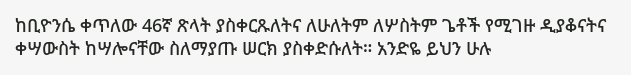ከቢዮንሴ ቀጥለው 46ኛ ጽላት ያስቀርጹለትና ለሁለትም ለሦስትም ጌቶች የሚገዙ ዲያቆናትና ቀሣውስት ከሣሎናቸው ስለማያጡ ሠርክ ያስቀድሱለት። አንድዬ ይህን ሁሉ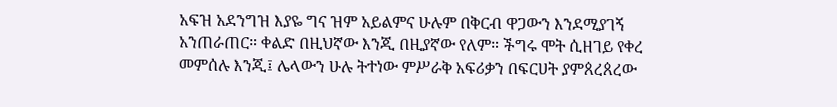አፍዝ አደንግዝ እያዬ ግና ዝም አይልምና ሁሉም በቅርብ ዋጋውን እንደሚያገኝ አንጠራጠር። ቀልድ በዚህኛው እንጂ በዚያኛው የለም። ችግሩ ሞት ሲዘገይ የቀረ መምሰሉ እንጂ፤ ሌላውን ሁሉ ትተነው ምሥራቅ አፍሪቃን በፍርሀት ያምጰረጰረው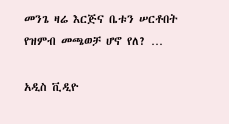መንጌ ዛሬ እርጅና ቤቱን ሠርቶበት የዝምብ መጫወቻ ሆኖ የለ? …

አዲስ ቪዲዮ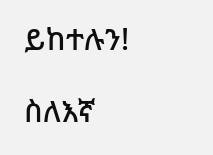ይከተሉን!

ስለእኛ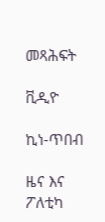መጻሕፍት

ቪዲዮ

ኪነ-ጥበብ

ዜና እና ፖለቲካ